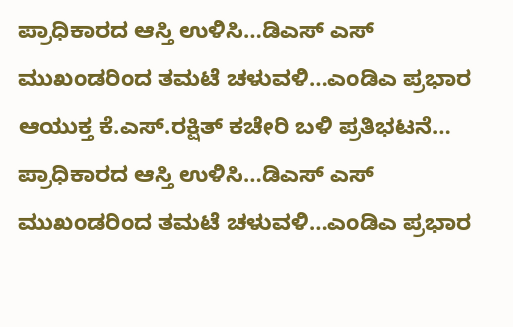ಪ್ರಾಧಿಕಾರದ ಆಸ್ತಿ ಉಳಿಸಿ…ಡಿಎಸ್ ಎಸ್ ಮುಖಂಡರಿಂದ ತಮಟೆ ಚಳುವಳಿ…ಎಂಡಿಎ ಪ್ರಭಾರ ಆಯುಕ್ತ ಕೆ.ಎಸ್.ರಕ್ಷಿತ್ ಕಚೇರಿ ಬಳಿ ಪ್ರತಿಭಟನೆ…
ಪ್ರಾಧಿಕಾರದ ಆಸ್ತಿ ಉಳಿಸಿ…ಡಿಎಸ್ ಎಸ್ ಮುಖಂಡರಿಂದ ತಮಟೆ ಚಳುವಳಿ…ಎಂಡಿಎ ಪ್ರಭಾರ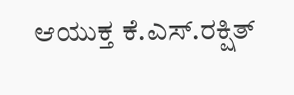ಆಯುಕ್ತ ಕೆ.ಎಸ್.ರಕ್ಷಿತ್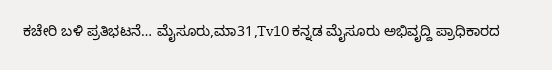ಕಚೇರಿ ಬಳಿ ಪ್ರತಿಭಟನೆ… ಮೈಸೂರು,ಮಾ31,Tv10 ಕನ್ನಡ ಮೈಸೂರು ಅಭಿವೃದ್ದಿ ಪ್ರಾಧಿಕಾರದ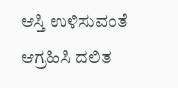ಆಸ್ತಿ ಉಳಿಸುವಂತೆ ಆಗ್ರಹಿಸಿ ದಲಿತ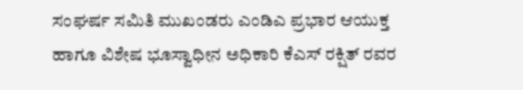ಸಂಘರ್ಷ ಸಮಿತಿ ಮುಖಂಡರು ಎಂಡಿಎ ಪ್ರಭಾರ ಆಯುಕ್ತ ಹಾಗೂ ವಿಶೇಷ ಭೂಸ್ವಾಧೀನ ಅಧಿಕಾರಿ ಕೆಎಸ್ ರಕ್ಷಿತ್ ರವರ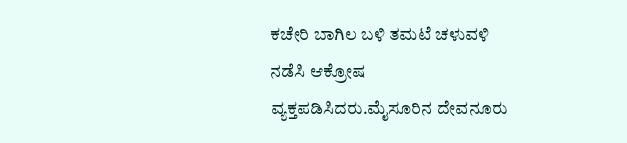ಕಚೇರಿ ಬಾಗಿಲ ಬಳಿ ತಮಟೆ ಚಳುವಳಿ ನಡೆಸಿ ಆಕ್ರೋಷ ವ್ಯಕ್ತಪಡಿಸಿದರು.ಮೈಸೂರಿನ ದೇವನೂರು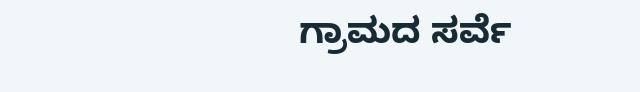ಗ್ರಾಮದ ಸರ್ವೆ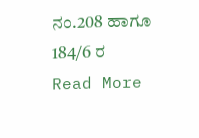ನಂ.208 ಹಾಗೂ 184/6 ರ
Read More